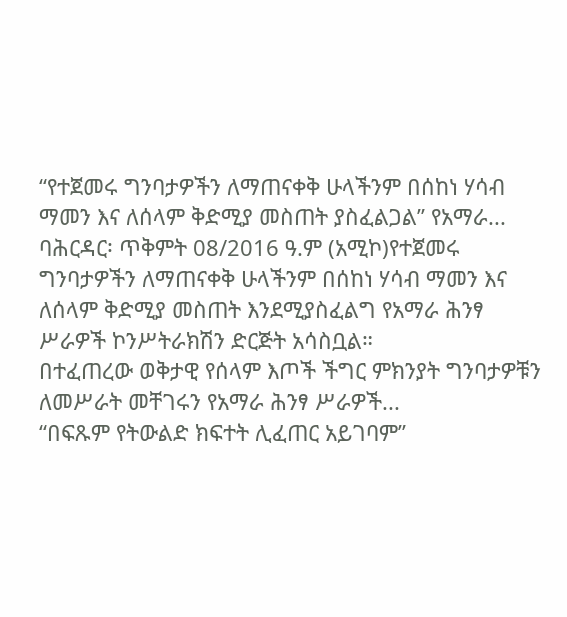“የተጀመሩ ግንባታዎችን ለማጠናቀቅ ሁላችንም በሰከነ ሃሳብ ማመን እና ለሰላም ቅድሚያ መስጠት ያስፈልጋል” የአማራ...
ባሕርዳር፡ ጥቅምት 08/2016 ዓ.ም (አሚኮ)የተጀመሩ ግንባታዎችን ለማጠናቀቅ ሁላችንም በሰከነ ሃሳብ ማመን እና ለሰላም ቅድሚያ መስጠት እንደሚያስፈልግ የአማራ ሕንፃ ሥራዎች ኮንሥትራክሽን ድርጅት አሳስቧል።
በተፈጠረው ወቅታዊ የሰላም እጦች ችግር ምክንያት ግንባታዎቹን ለመሥራት መቸገሩን የአማራ ሕንፃ ሥራዎች...
“በፍጹም የትውልድ ክፍተት ሊፈጠር አይገባም”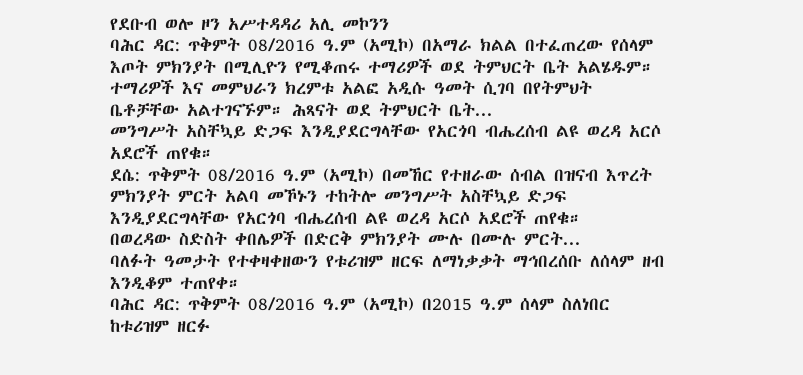የደቡብ ወሎ ዞን አሥተዳዳሪ አሊ መኮንን
ባሕር ዳር: ጥቅምት 08/2016 ዓ.ም (አሚኮ) በአማራ ክልል በተፈጠረው የሰላም እጦት ምክንያት በሚሊዮን የሚቆጠሩ ተማሪዎች ወደ ትምህርት ቤት አልሄዱም። ተማሪዎች እና መምህራን ክረምቱ አልፎ አዲሱ ዓመት ሲገባ በየትምህት ቤቶቻቸው አልተገናኙም። ሕጻናት ወደ ትምህርት ቤት...
መንግሥት አስቸኳይ ድጋፍ እንዲያደርግላቸው የአርጎባ ብሔረሰብ ልዩ ወረዳ አርሶ አደሮች ጠየቁ።
ደሴ: ጥቅምት 08/2016 ዓ.ም (አሚኮ) በመኸር የተዘራው ሰብል በዝናብ እጥረት ምክንያት ምርት አልባ መኾኑን ተከትሎ መንግሥት አስቸኳይ ድጋፍ እንዲያደርግላቸው የአርጎባ ብሔረሰብ ልዩ ወረዳ አርሶ አደሮች ጠየቁ።
በወረዳው ስድስት ቀበሌዎች በድርቅ ምክንያት ሙሉ በሙሉ ምርት...
ባለፉት ዓመታት የተቀዛቀዘውን የቱሪዝም ዘርፍ ለማነቃቃት ማኅበረሰቡ ለሰላም ዘብ እንዲቆም ተጠየቀ።
ባሕር ዳር: ጥቅምት 08/2016 ዓ.ም (አሚኮ) በ2015 ዓ.ም ሰላም ስለነበር ከቱሪዝም ዘርፉ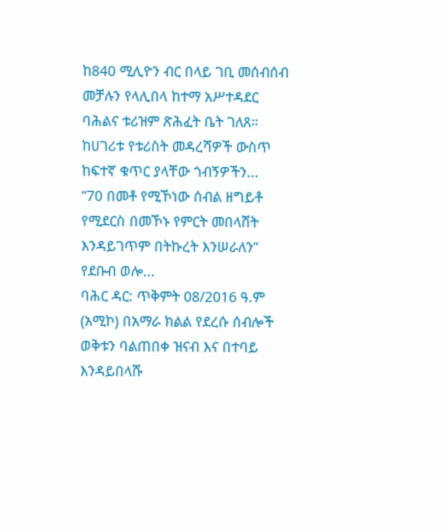ከ840 ሚሊዮን ብር በላይ ገቢ መሰብሰብ መቻሉን የላሊበላ ከተማ አሥተዳደር ባሕልና ቱሪዝም ጽሕፈት ቤት ገለጸ።
ከሀገሪቱ የቱሪስት መዳረሻዎች ውስጥ ከፍተኛ ቁጥር ያላቸው ጎብኝዎችን...
“70 በመቶ የሚኾነው ሰብል ዘግይቶ የሚደርስ በመኾኑ የምርት መበላሸት እንዳይገጥም በትኩረት እንሠራለን” የደቡብ ወሎ...
ባሕር ዳር: ጥቅምት 08/2016 ዓ.ም (አሚኮ) በአማራ ክልል የደረሱ ሰብሎች ወቅቱን ባልጠበቀ ዝናብ እና በተባይ እንዳይበላሹ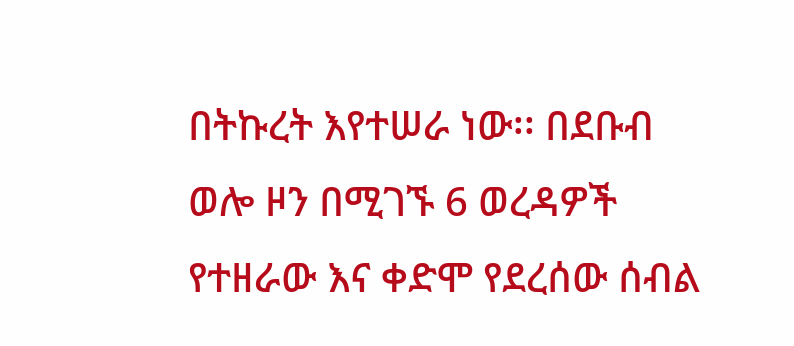በትኩረት እየተሠራ ነው፡፡ በደቡብ ወሎ ዞን በሚገኙ 6 ወረዳዎች የተዘራው እና ቀድሞ የደረሰው ሰብል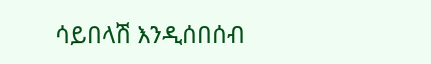ሳይበላሽ እንዲሰበሰብ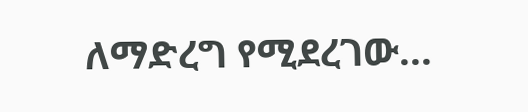ለማድረግ የሚደረገው...